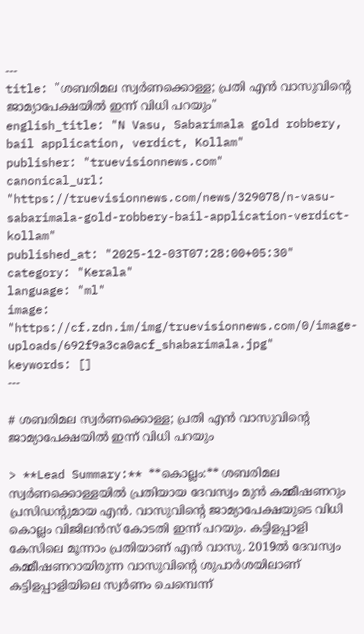---
title: "ശബരിമല സ്വർണക്കൊള്ള; പ്രതി എൻ വാസുവിന്റെ ജാമ്യാപേക്ഷയിൽ ഇന്ന് വിധി പറയും"
english_title: "N Vasu, Sabarimala gold robbery, bail application, verdict, Kollam"
publisher: "truevisionnews.com"
canonical_url: "https://truevisionnews.com/news/329078/n-vasu-sabarimala-gold-robbery-bail-application-verdict-kollam"
published_at: "2025-12-03T07:28:00+05:30"
category: "Kerala"
language: "ml"
image: "https://cf.zdn.im/img/truevisionnews.com/0/image-uploads/692f9a3ca0acf_shabarimala.jpg"
keywords: []
---

# ശബരിമല സ്വർണക്കൊള്ള; പ്രതി എൻ വാസുവിന്റെ ജാമ്യാപേക്ഷയിൽ ഇന്ന് വിധി പറയും

> **Lead Summary:** **കൊല്ലം:** ശബരിമല സ്വർണക്കൊള്ളയിൽ പ്രതിയായ ദേവസ്വം മുൻ കമ്മീഷണറും പ്രസിഡന്‍റുമായ എൻ. വാസുവിന്‍റെ ജാമ്യാപേക്ഷയുടെ വിധി കൊല്ലം വിജിലൻസ് കോടതി ഇന്ന് പറയും. കട്ടിളപ്പാളി കേസിലെ മൂന്നാം പ്രതിയാണ് എൻ വാസു. 2019ൽ ദേവസ്വം കമ്മീഷണറായിരുന്ന വാസുവിന്‍റെ ശുപാർശയിലാണ് കട്ടിളപ്പാളിയിലെ സ്വർണം ചെമ്പെന്ന്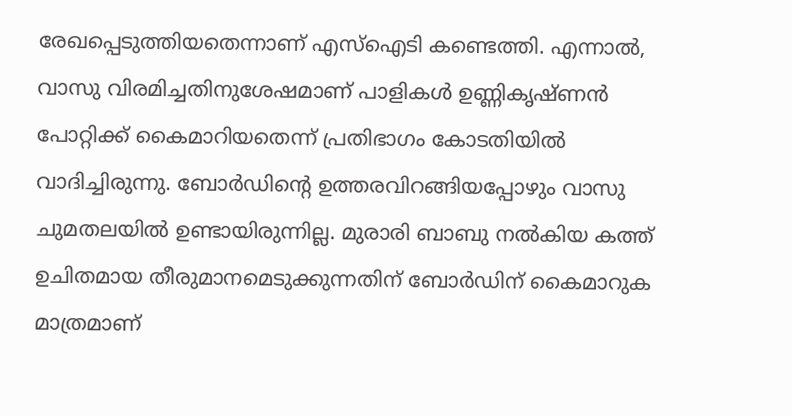രേഖപ്പെടുത്തിയതെന്നാണ് എസ്ഐടി കണ്ടെത്തി. എന്നാൽ, വാസു വിരമിച്ചതിനുശേഷമാണ് പാളികൾ ഉണ്ണികൃഷ്ണൻ പോറ്റിക്ക് കൈമാറിയതെന്ന് പ്രതിഭാഗം കോടതിയിൽ വാദിച്ചിരുന്നു. ബോർഡിന്‍റെ ഉത്തരവിറങ്ങിയപ്പോഴും വാസു ചുമതലയിൽ ഉണ്ടായിരുന്നില്ല. മുരാരി ബാബു നൽകിയ കത്ത് ഉചിതമായ തീരുമാനമെടുക്കുന്നതിന് ബോർഡിന് കൈമാറുക മാത്രമാണ്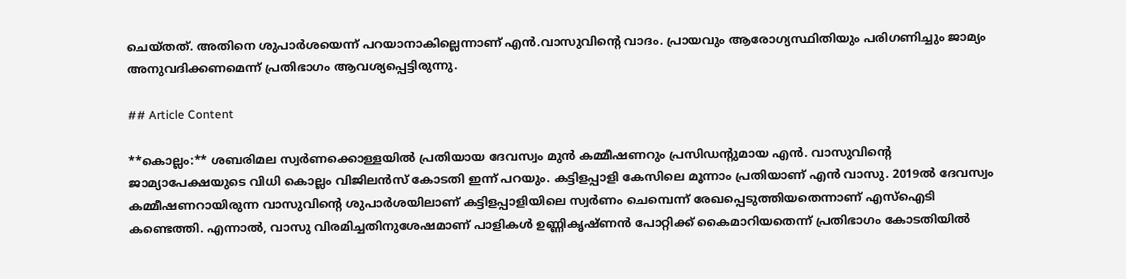ചെയ്തത്. അതിനെ ശുപാർശയെന്ന് പറയാനാകില്ലെന്നാണ് എൻ.വാസുവിന്‍റെ വാദം. പ്രായവും ആരോഗ്യസ്ഥിതിയും പരിഗണിച്ചും ജാമ്യം അനുവദിക്കണമെന്ന് പ്രതിഭാഗം ആവശ്യപ്പെട്ടിരുന്നു.

## Article Content

**കൊല്ലം:** ശബരിമല സ്വർണക്കൊള്ളയിൽ പ്രതിയായ ദേവസ്വം മുൻ കമ്മീഷണറും പ്രസിഡന്‍റുമായ എൻ. വാസുവിന്‍റെ ജാമ്യാപേക്ഷയുടെ വിധി കൊല്ലം വിജിലൻസ് കോടതി ഇന്ന് പറയും. കട്ടിളപ്പാളി കേസിലെ മൂന്നാം പ്രതിയാണ് എൻ വാസു. 2019ൽ ദേവസ്വം കമ്മീഷണറായിരുന്ന വാസുവിന്‍റെ ശുപാർശയിലാണ് കട്ടിളപ്പാളിയിലെ സ്വർണം ചെമ്പെന്ന് രേഖപ്പെടുത്തിയതെന്നാണ് എസ്ഐടി കണ്ടെത്തി. എന്നാൽ, വാസു വിരമിച്ചതിനുശേഷമാണ് പാളികൾ ഉണ്ണികൃഷ്ണൻ പോറ്റിക്ക് കൈമാറിയതെന്ന് പ്രതിഭാഗം കോടതിയിൽ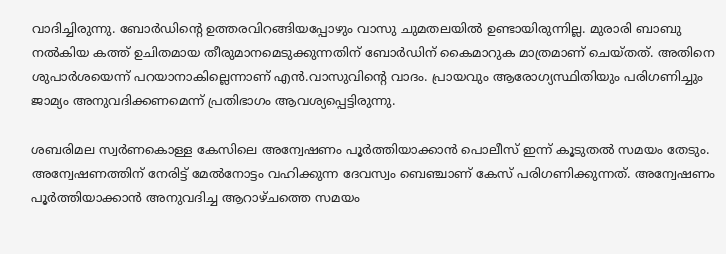വാദിച്ചിരുന്നു. ബോർഡിന്‍റെ ഉത്തരവിറങ്ങിയപ്പോഴും വാസു ചുമതലയിൽ ഉണ്ടായിരുന്നില്ല. മുരാരി ബാബു നൽകിയ കത്ത് ഉചിതമായ തീരുമാനമെടുക്കുന്നതിന് ബോർഡിന് കൈമാറുക മാത്രമാണ് ചെയ്തത്. അതിനെ ശുപാർശയെന്ന് പറയാനാകില്ലെന്നാണ് എൻ.വാസുവിന്‍റെ വാദം. പ്രായവും ആരോഗ്യസ്ഥിതിയും പരിഗണിച്ചും ജാമ്യം അനുവദിക്കണമെന്ന് പ്രതിഭാഗം ആവശ്യപ്പെട്ടിരുന്നു.

ശബരിമല സ്വർണകൊള്ള കേസിലെ അന്വേഷണം പൂർത്തിയാക്കാൻ പൊലീസ് ഇന്ന് കൂടുതൽ സമയം തേടും. അന്വേഷണത്തിന് നേരിട്ട് മേൽനോട്ടം വഹിക്കുന്ന ദേവസ്വം ബെഞ്ചാണ് കേസ് പരിഗണിക്കുന്നത്. അന്വേഷണം പൂർത്തിയാക്കാൻ അനുവദിച്ച ആറാഴ്ചത്തെ സമയം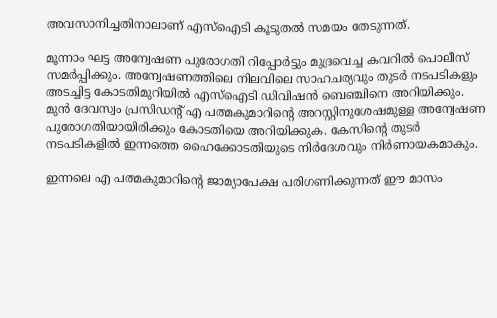അവസാനിച്ചതിനാലാണ് എസ്ഐടി കൂടുതൽ സമയം തേടുന്നത്.

മൂന്നാം ഘട്ട അന്വേഷണ പുരോഗതി റിപ്പോർട്ടും മുദ്രവെച്ച കവറിൽ പൊലീസ് സമ‍ർപ്പിക്കും. അന്വേഷണത്തിലെ നിലവിലെ സാഹചര്യവും തുടർ നടപടികളും അടച്ചിട്ട കോടതിമുറിയിൽ എസ്ഐടി ഡിവിഷൻ ബെഞ്ചിനെ അറിയിക്കും. മുൻ ദേവസ്വം പ്രസിഡന്‍റ് എ പത്മകുമാറിന്‍റെ അറസ്റ്റിനുശേഷമുള്ള അന്വേഷണ പുരോഗതിയായിരിക്കും കോടതിയെ അറിയിക്കുക. കേസിന്‍റെ തുടര്‍ നടപടികളിൽ ഇന്നത്തെ ഹൈക്കോടതിയുടെ നിര്‍ദേശവും നിര്‍ണായകമാകും.

ഇന്നലെ എ പത്മകുമാറിന്‍റെ ജാമ്യാപേക്ഷ പരിഗണിക്കുന്നത് ഈ മാസം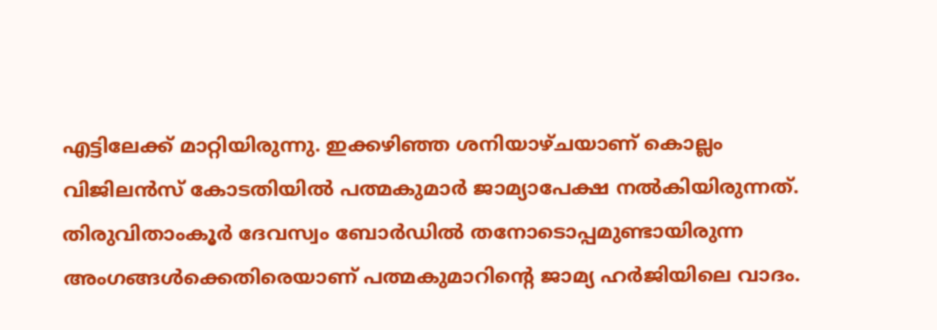എട്ടിലേക്ക് മാറ്റിയിരുന്നു. ഇക്കഴിഞ്ഞ ശനിയാഴ്ചയാണ് കൊല്ലം വിജിലന്‍സ് കോടതിയിൽ പത്മകുമാര്‍ ജാമ്യാപേക്ഷ നൽകിയിരുന്നത്. തിരുവിതാംകൂര്‍ ദേവസ്വം ബോര്‍ഡിൽ തനോടൊപ്പമുണ്ടായിരുന്ന അംഗങ്ങള്‍ക്കെതിരെയാണ് പത്മകുമാറിന്‍റെ ജാമ്യ ഹര്‍ജിയിലെ വാദം.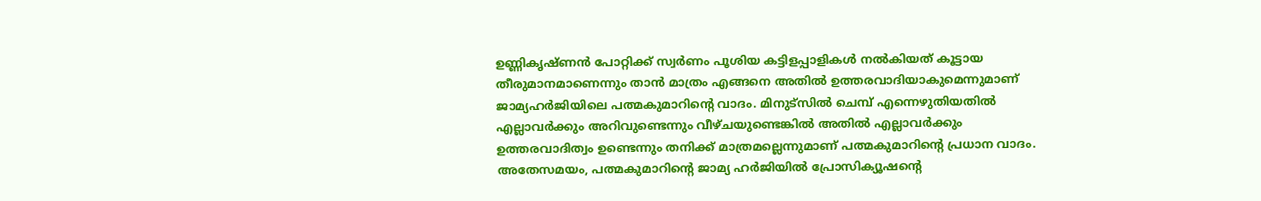ഉണ്ണികൃഷ്ണൻ പോറ്റിക്ക് സ്വര്‍ണം പൂശിയ കട്ടിളപ്പാളികള്‍ നൽകിയത് കൂട്ടായ തീരുമാനമാണെന്നും താൻ മാത്രം എങ്ങനെ അതിൽ ഉത്തരവാദിയാകുമെന്നുമാണ് ജാമ്യഹര്‍ജിയിലെ പത്മകുമാറിന്‍റെ വാദം. മിനുട്സിൽ ചെമ്പ് എന്നെഴുതിയതിൽ എല്ലാവര്‍ക്കും അറിവുണ്ടെന്നും വീഴ്ചയുണ്ടെങ്കിൽ അതിൽ എല്ലാവര്‍ക്കും ഉത്തരവാദിത്വം ഉണ്ടെന്നും തനിക്ക് മാത്രമല്ലെന്നുമാണ് പത്മകുമാറിന്‍റെ പ്രധാന വാദം. അതേസമയം, പത്മകുമാറിന്‍റെ ജാമ്യ ഹര്‍ജിയിൽ പ്രോസിക്യൂഷന്‍റെ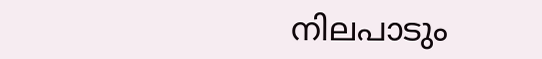നിലപാടും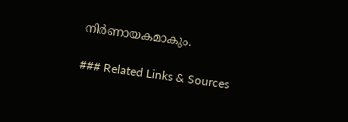നിര്‍ണായകമാകും.

### Related Links & Sources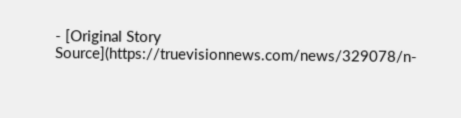- [Original Story Source](https://truevisionnews.com/news/329078/n-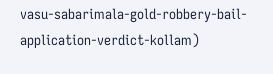vasu-sabarimala-gold-robbery-bail-application-verdict-kollam)